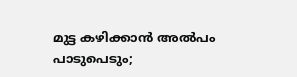മുട്ട കഴിക്കാൻ അല്‍പം പാടുപെടും;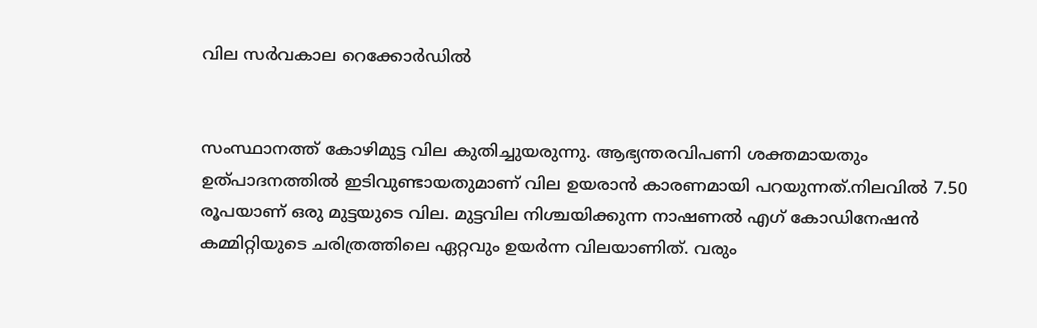വില സര്‍വകാല റെക്കോര്‍ഡില്‍


സംസ്ഥാനത്ത് കോഴിമുട്ട വില കുതിച്ചുയരുന്നു. ആഭ്യന്തരവിപണി ശക്തമായതും ഉത്പാദനത്തില്‍ ഇടിവുണ്ടായതുമാണ് വില ഉയരാൻ കാരണമായി പറയുന്നത്.നിലവില്‍ 7.50 രൂപയാണ് ഒരു മുട്ടയുടെ വില. മുട്ടവില നിശ്ചയിക്കുന്ന നാഷണല്‍ എഗ് കോഡിനേഷൻ കമ്മിറ്റിയുടെ ചരിത്രത്തിലെ ഏറ്റവും ഉയർന്ന വിലയാണിത്. വരും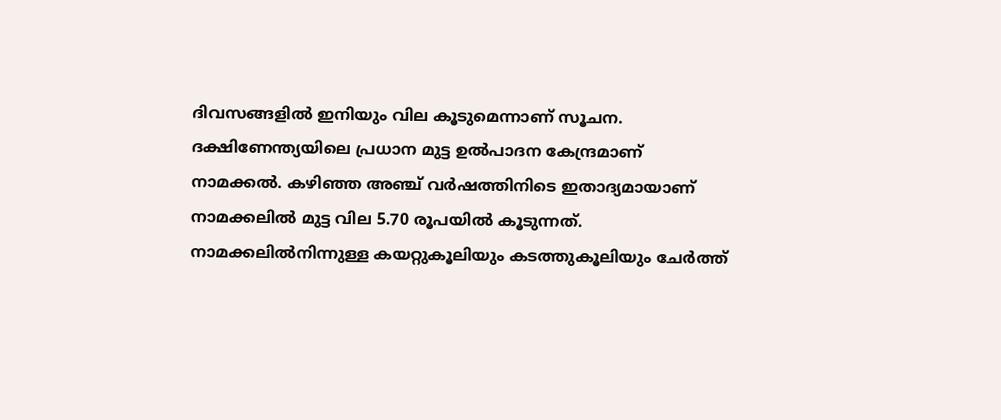ദിവസങ്ങളില്‍ ഇനിയും വില കൂടുമെന്നാണ് സൂചന.
ദക്ഷിണേന്ത്യയിലെ പ്രധാന മുട്ട ഉല്‍പാദന കേന്ദ്രമാണ് നാമക്കല്‍. കഴിഞ്ഞ അഞ്ച് വർഷത്തിനിടെ ഇതാദ്യമായാണ് നാമക്കലില്‍ മുട്ട വില 5.70 രൂപയില്‍ കൂടുന്നത്. നാമക്കലില്‍നിന്നുള്ള കയറ്റുകൂലിയും കടത്തുകൂലിയും ചേർത്ത്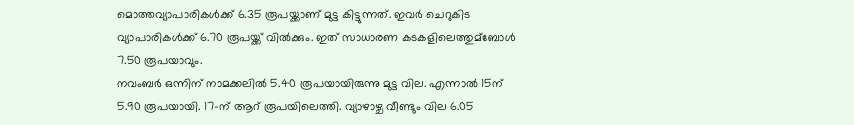മൊത്തവ്യാപാരികള്‍ക്ക് 6.35 രൂപയ്ക്കാണ് മുട്ട കിട്ടുന്നത്. ഇവർ ചെറുകിട വ്യാപാരികള്‍ക്ക് 6.70 രൂപയ്ക്ക് വില്‍ക്കും. ഇത് സാധാരണ കടകളിലെത്തുമ്ബോള്‍ 7.50 രൂപയാവും.
നവംബർ ഒന്നിന് നാമക്കലില്‍ 5.40 രൂപയായിരുന്നു മുട്ട വില. എന്നാല്‍ 15ന് 5.90 രൂപയായി. 17-ന് ആറ് രൂപയിലെത്തി. വ്യാഴാഴ്ച വീണ്ടും വില 6.05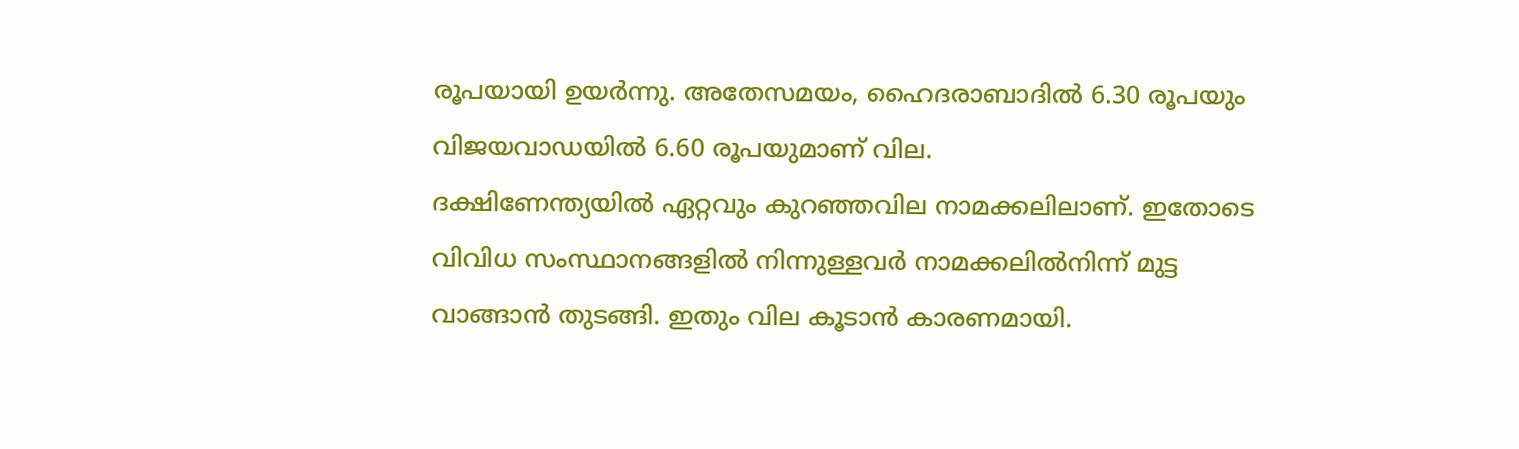രൂപയായി ഉയർന്നു. അതേസമയം, ഹൈദരാബാദില്‍ 6.30 രൂപയും വിജയവാഡയില്‍ 6.60 രൂപയുമാണ് വില.
ദക്ഷിണേന്ത്യയില്‍ ഏറ്റവും കുറഞ്ഞവില നാമക്കലിലാണ്. ഇതോടെ വിവിധ സംസ്ഥാനങ്ങളില്‍ നിന്നുള്ളവർ നാമക്കലില്‍നിന്ന് മുട്ട വാങ്ങാൻ തുടങ്ങി. ഇതും വില കൂടാൻ കാരണമായി.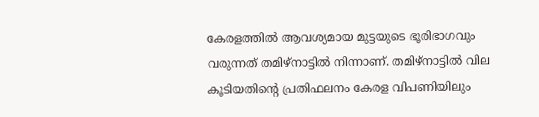കേരളത്തില്‍ ആവശ്യമായ മുട്ടയുടെ ഭൂരിഭാഗവും വരുന്നത് തമിഴ്‌നാട്ടില്‍ നിന്നാണ്. തമിഴ്‌നാട്ടില്‍ വില കൂടിയതിന്റെ പ്രതിഫലനം കേരള വിപണിയിലും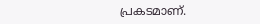പ്രകടമാണ്.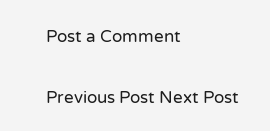Post a Comment

Previous Post Next Post